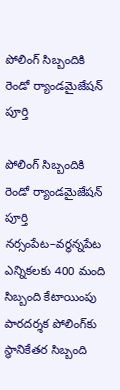పోలింగ్ సిబ్బందికి రెండో ర్యాండమైజేషన్ పూర్తి

పోలింగ్ సిబ్బందికి రెండో ర్యాండమైజేషన్ పూర్తి నర్సంపేట–వర్ధన్నపేట ఎన్నికలకు 400 మంది సిబ్బంది కేటాయింపు పారదర్శక పోలింగ్‌కు స్థానికేతర సిబ్బంది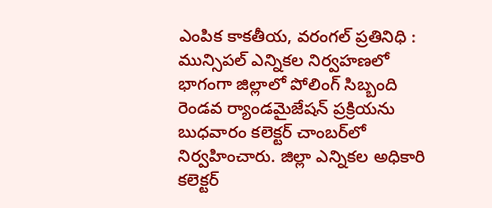ఎంపిక కాక‌తీయ‌, వ‌రంగ‌ల్ ప్ర‌తినిధి : మున్సిపల్ ఎన్నికల నిర్వహణలో భాగంగా జిల్లాలో పోలింగ్ సిబ్బంది రెండవ ర్యాండమైజేషన్ ప్రక్రియను బుధవారం కలెక్టర్ చాంబర్‌లో నిర్వహించారు. జిల్లా ఎన్నికల అధికారి కలెక్టర్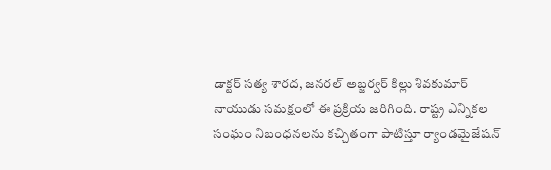డాక్టర్ సత్య శారద, జనరల్ అబ్జర్వర్ కిల్లు శివకుమార్ నాయుడు సమక్షంలో ఈ ప్రక్రియ జరిగింది. రాష్ట్ర ఎన్నికల సంఘం నిబంధనలను కచ్చితంగా పాటిస్తూ ర్యాండమైజేషన్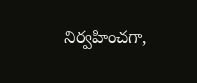నిర్వహించగా,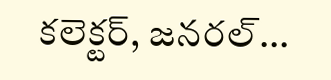కలెక్టర్‌, జనరల్...